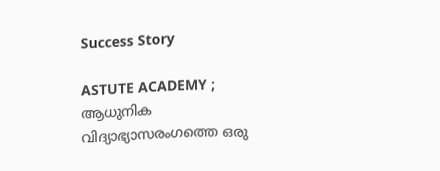Success Story

ASTUTE ACADEMY ; ആധുനിക വിദ്യാഭ്യാസരംഗത്തെ ഒരു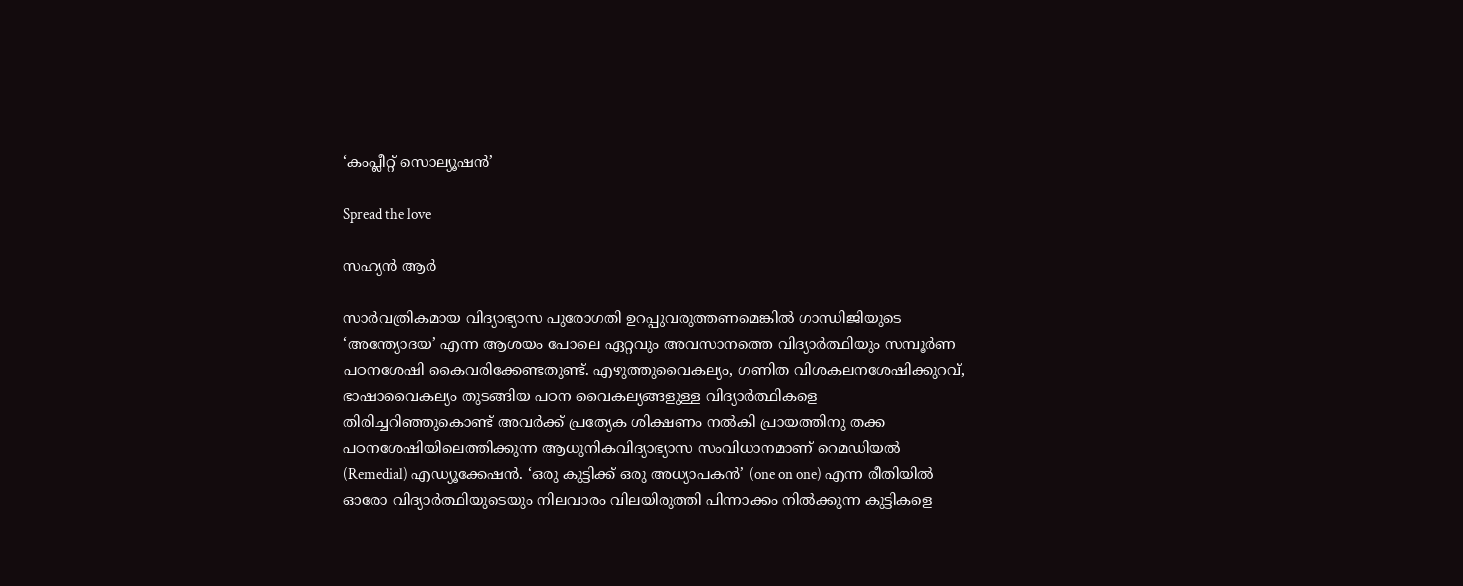‘കംപ്ലീറ്റ് സൊല്യൂഷന്‍’

Spread the love

സഹ്യന്‍ ആര്‍

സാര്‍വത്രികമായ വിദ്യാഭ്യാസ പുരോഗതി ഉറപ്പുവരുത്തണമെങ്കില്‍ ഗാന്ധിജിയുടെ ‘അന്ത്യോദയ’ എന്ന ആശയം പോലെ ഏറ്റവും അവസാനത്തെ വിദ്യാര്‍ത്ഥിയും സമ്പൂര്‍ണ പഠനശേഷി കൈവരിക്കേണ്ടതുണ്ട്. എഴുത്തുവൈകല്യം, ഗണിത വിശകലനശേഷിക്കുറവ്, ഭാഷാവൈകല്യം തുടങ്ങിയ പഠന വൈകല്യങ്ങളുള്ള വിദ്യാര്‍ത്ഥികളെ തിരിച്ചറിഞ്ഞുകൊണ്ട് അവര്‍ക്ക് പ്രത്യേക ശിക്ഷണം നല്‍കി പ്രായത്തിനു തക്ക പഠനശേഷിയിലെത്തിക്കുന്ന ആധുനികവിദ്യാഭ്യാസ സംവിധാനമാണ് റെമഡിയല്‍ (Remedial) എഡ്യൂക്കേഷന്‍. ‘ഒരു കുട്ടിക്ക് ഒരു അധ്യാപകന്‍’ (one on one) എന്ന രീതിയില്‍ ഓരോ വിദ്യാര്‍ത്ഥിയുടെയും നിലവാരം വിലയിരുത്തി പിന്നാക്കം നില്‍ക്കുന്ന കുട്ടികളെ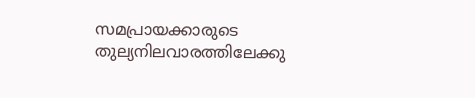സമപ്രായക്കാരുടെ തുല്യനിലവാരത്തിലേക്കു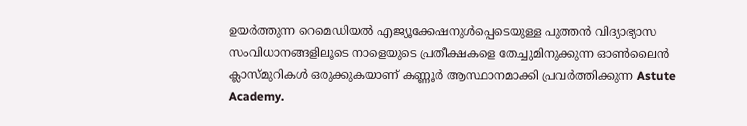ഉയര്‍ത്തുന്ന റെമെഡിയല്‍ എജ്യൂക്കേഷനുള്‍പ്പെടെയുള്ള പുത്തന്‍ വിദ്യാഭ്യാസ സംവിധാനങ്ങളിലൂടെ നാളെയുടെ പ്രതീക്ഷകളെ തേച്ചുമിനുക്കുന്ന ഓണ്‍ലൈന്‍ ക്ലാസ്മുറികള്‍ ഒരുക്കുകയാണ് കണ്ണൂര്‍ ആസ്ഥാനമാക്കി പ്രവര്‍ത്തിക്കുന്ന Astute Academy.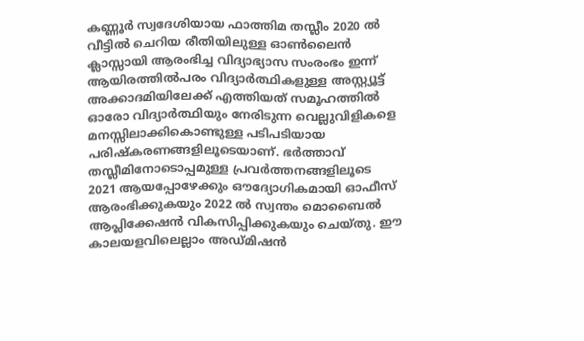കണ്ണൂര്‍ സ്വദേശിയായ ഫാത്തിമ തസ്ലീം 2020 ല്‍ വീട്ടില്‍ ചെറിയ രീതിയിലുള്ള ഓണ്‍ലൈന്‍ ക്ലാസ്സായി ആരംഭിച്ച വിദ്യാഭ്യാസ സംരംഭം ഇന്ന് ആയിരത്തില്‍പരം വിദ്യാര്‍ത്ഥികളുള്ള അസ്റ്റ്യൂട്ട് അക്കാദമിയിലേക്ക് എത്തിയത് സമൂഹത്തില്‍ ഓരോ വിദ്യാര്‍ത്ഥിയും നേരിടുന്ന വെല്ലുവിളികളെ മനസ്സിലാക്കികൊണ്ടുള്ള പടിപടിയായ പരിഷ്‌കരണങ്ങളിലൂടെയാണ്. ഭര്‍ത്താവ് തസ്ലീമിനോടൊപ്പമുള്ള പ്രവര്‍ത്തനങ്ങളിലൂടെ 2021 ആയപ്പോഴേക്കും ഔദ്യോഗികമായി ഓഫീസ് ആരംഭിക്കുകയും 2022 ല്‍ സ്വന്തം മൊബൈല്‍ ആപ്ലിക്കേഷന്‍ വികസിപ്പിക്കുകയും ചെയ്തു. ഈ കാലയളവിലെല്ലാം അഡ്മിഷന്‍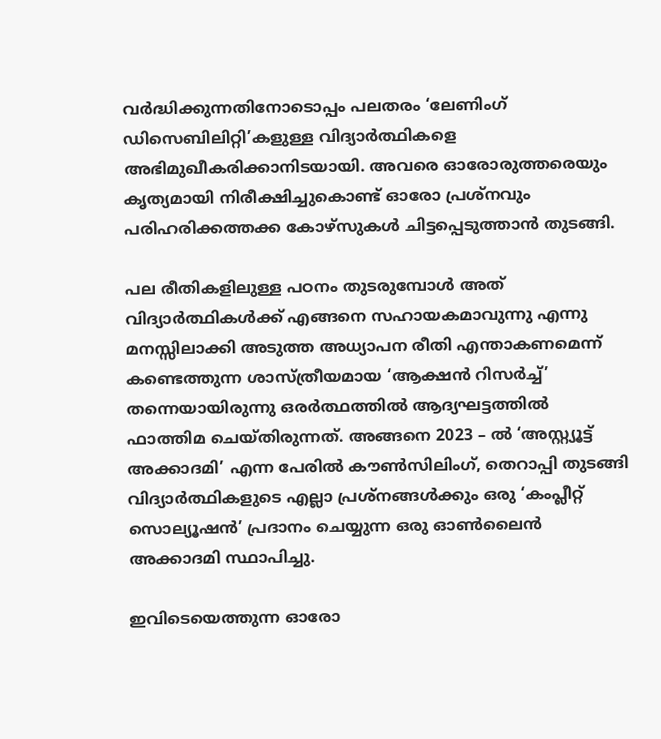വര്‍ദ്ധിക്കുന്നതിനോടൊപ്പം പലതരം ‘ലേണിംഗ് ഡിസെബിലിറ്റി’കളുള്ള വിദ്യാര്‍ത്ഥികളെ അഭിമുഖീകരിക്കാനിടയായി. അവരെ ഓരോരുത്തരെയും കൃത്യമായി നിരീക്ഷിച്ചുകൊണ്ട് ഓരോ പ്രശ്‌നവും പരിഹരിക്കത്തക്ക കോഴ്‌സുകള്‍ ചിട്ടപ്പെടുത്താന്‍ തുടങ്ങി.

പല രീതികളിലുള്ള പഠനം തുടരുമ്പോള്‍ അത് വിദ്യാര്‍ത്ഥികള്‍ക്ക് എങ്ങനെ സഹായകമാവുന്നു എന്നു മനസ്സിലാക്കി അടുത്ത അധ്യാപന രീതി എന്താകണമെന്ന് കണ്ടെത്തുന്ന ശാസ്ത്രീയമായ ‘ആക്ഷന്‍ റിസര്‍ച്ച്’ തന്നെയായിരുന്നു ഒരര്‍ത്ഥത്തില്‍ ആദ്യഘട്ടത്തില്‍ ഫാത്തിമ ചെയ്തിരുന്നത്. അങ്ങനെ 2023 – ല്‍ ‘അസ്റ്റ്യൂട്ട് അക്കാദമി’ എന്ന പേരില്‍ കൗണ്‍സിലിംഗ്, തെറാപ്പി തുടങ്ങി വിദ്യാര്‍ത്ഥികളുടെ എല്ലാ പ്രശ്‌നങ്ങള്‍ക്കും ഒരു ‘കംപ്ലീറ്റ് സൊല്യൂഷന്‍’ പ്രദാനം ചെയ്യുന്ന ഒരു ഓണ്‍ലൈന്‍ അക്കാദമി സ്ഥാപിച്ചു.

ഇവിടെയെത്തുന്ന ഓരോ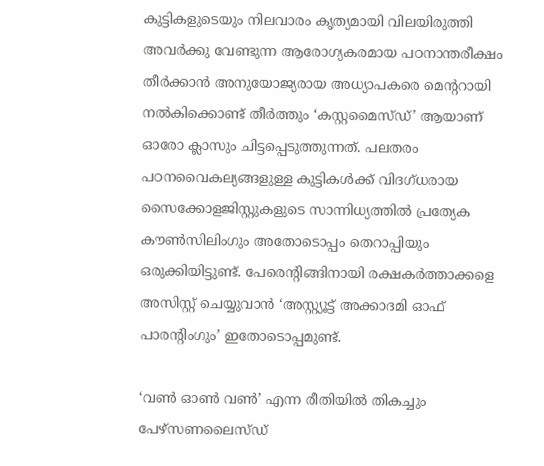കുട്ടികളുടെയും നിലവാരം കൃത്യമായി വിലയിരുത്തി അവര്‍ക്കു വേണ്ടുന്ന ആരോഗ്യകരമായ പഠനാന്തരീക്ഷം തീര്‍ക്കാന്‍ അനുയോജ്യരായ അധ്യാപകരെ മെന്ററായി നല്‍കിക്കൊണ്ട് തീര്‍ത്തും ‘കസ്റ്റമൈസ്ഡ്’ ആയാണ് ഓരോ ക്ലാസും ചിട്ടപ്പെടുത്തുന്നത്. പലതരം പഠനവൈകല്യങ്ങളുള്ള കുട്ടികള്‍ക്ക് വിദഗ്ധരായ സൈക്കോളജിസ്റ്റുകളുടെ സാന്നിധ്യത്തില്‍ പ്രത്യേക കൗണ്‍സിലിംഗും അതോടൊപ്പം തെറാപ്പിയും ഒരുക്കിയിട്ടുണ്ട്. പേരെന്റിങ്ങിനായി രക്ഷകര്‍ത്താക്കളെ അസിസ്റ്റ് ചെയ്യുവാന്‍ ‘അസ്റ്റ്യൂട്ട് അക്കാദമി ഓഫ് പാരന്റിംഗും’ ഇതോടൊപ്പമുണ്ട്.

‘വണ്‍ ഓണ്‍ വണ്‍’ എന്ന രീതിയില്‍ തികച്ചും പേഴ്‌സണലൈസ്ഡ്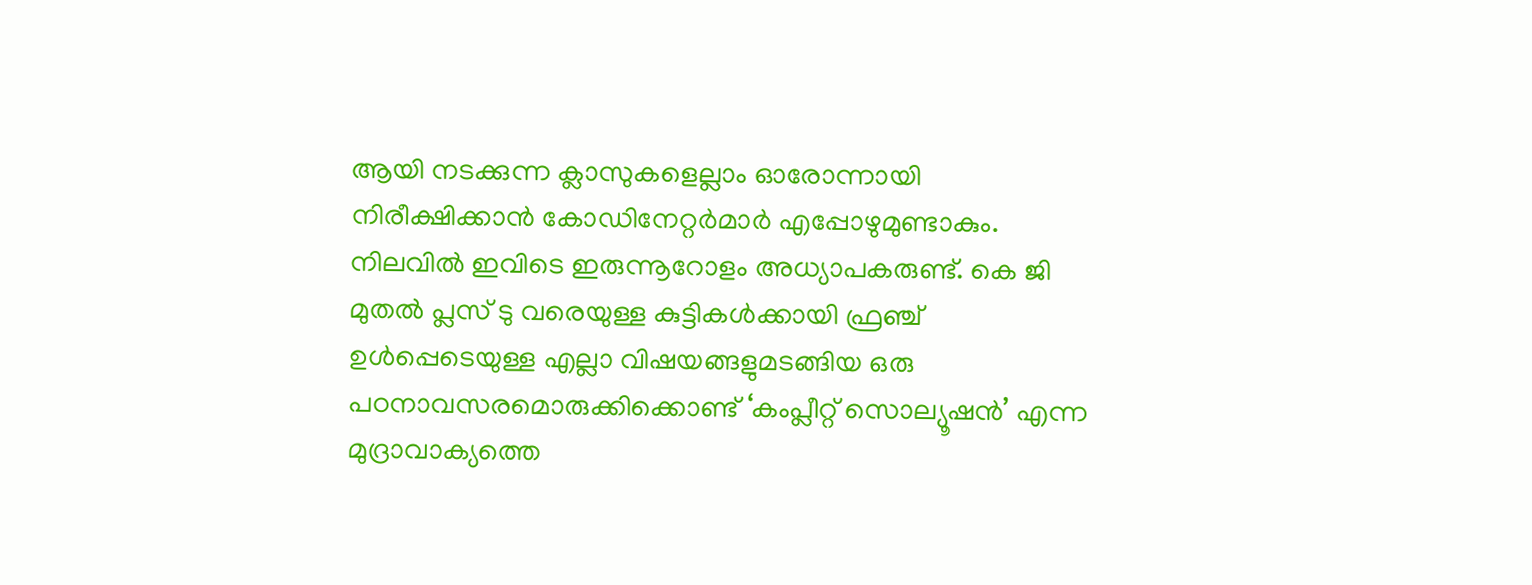ആയി നടക്കുന്ന ക്ലാസുകളെല്ലാം ഓരോന്നായി നിരീക്ഷിക്കാന്‍ കോഡിനേറ്റര്‍മാര്‍ എപ്പോഴുമുണ്ടാകും. നിലവില്‍ ഇവിടെ ഇരുന്നൂറോളം അധ്യാപകരുണ്ട്. കെ ജി മുതല്‍ പ്ലസ് ടു വരെയുള്ള കുട്ടികള്‍ക്കായി ഫ്രഞ്ച് ഉള്‍പ്പെടെയുള്ള എല്ലാ വിഷയങ്ങളുമടങ്ങിയ ഒരു പഠനാവസരമൊരുക്കിക്കൊണ്ട് ‘കംപ്ലീറ്റ് സൊല്യൂഷന്‍’ എന്ന മുദ്രാവാക്യത്തെ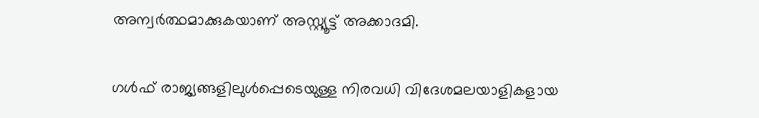അന്വര്‍ത്ഥമാക്കുകയാണ് അസ്റ്റ്യൂട്ട് അക്കാദമി.

ഗള്‍ഫ് രാജ്യങ്ങളിലുള്‍പ്പെടെയുള്ള നിരവധി വിദേശമലയാളികളായ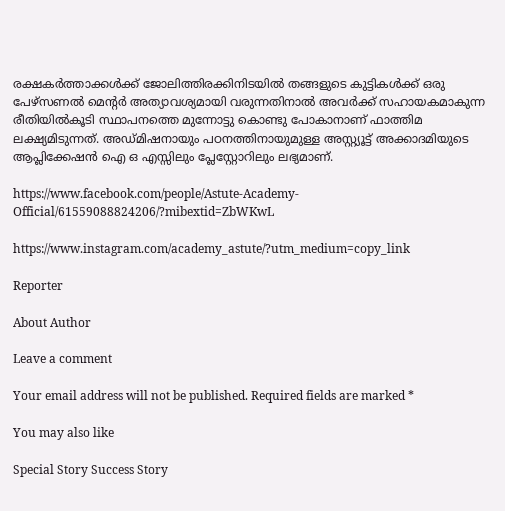രക്ഷകര്‍ത്താക്കള്‍ക്ക് ജോലിത്തിരക്കിനിടയില്‍ തങ്ങളുടെ കുട്ടികള്‍ക്ക് ഒരു പേഴ്‌സണല്‍ മെന്റര്‍ അത്യാവശ്യമായി വരുന്നതിനാല്‍ അവര്‍ക്ക് സഹായകമാകുന്ന രീതിയില്‍കൂടി സ്ഥാപനത്തെ മുന്നോട്ടു കൊണ്ടു പോകാനാണ് ഫാത്തിമ ലക്ഷ്യമിടുന്നത്. അഡ്മിഷനായും പഠനത്തിനായുമുള്ള അസ്റ്റ്യൂട്ട് അക്കാദമിയുടെ ആപ്ലിക്കേഷന്‍ ഐ ഒ എസ്സിലും പ്ലേസ്റ്റോറിലും ലഭ്യമാണ്.

https://www.facebook.com/people/Astute-Academy-Official/61559088824206/?mibextid=ZbWKwL

https://www.instagram.com/academy_astute/?utm_medium=copy_link

Reporter

About Author

Leave a comment

Your email address will not be published. Required fields are marked *

You may also like

Special Story Success Story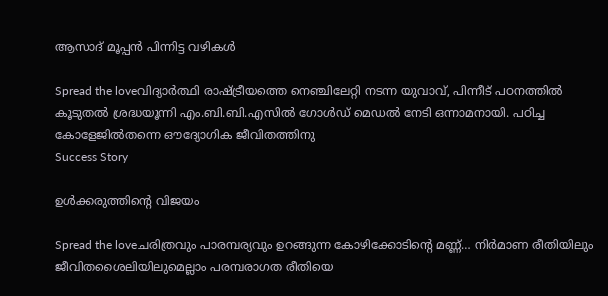ആസാദ് മൂപ്പന്‍ പിന്നിട്ട വഴികള്‍

Spread the loveവിദ്യാര്‍ത്ഥി രാഷ്ട്രീയത്തെ നെഞ്ചിലേറ്റി നടന്ന യുവാവ്, പിന്നീട് പഠനത്തില്‍ കൂടുതല്‍ ശ്രദ്ധയൂന്നി എം.ബി.ബി.എസില്‍ ഗോള്‍ഡ് മെഡല്‍ നേടി ഒന്നാമനായി. പഠിച്ച കോളേജില്‍തന്നെ ഔദ്യോഗിക ജീവിതത്തിനു
Success Story

ഉള്‍ക്കരുത്തിന്റെ വിജയം

Spread the loveചരിത്രവും പാരമ്പര്യവും ഉറങ്ങുന്ന കോഴിക്കോടിന്റെ മണ്ണ്… നിര്‍മാണ രീതിയിലും ജീവിതശൈലിയിലുമെല്ലാം പരമ്പരാഗത രീതിയെ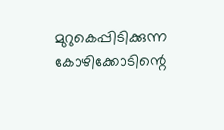മുറുകെപ്പിടിക്കുന്ന കോഴിക്കോടിന്റെ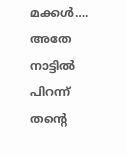മക്കള്‍…. അതേ നാട്ടില്‍ പിറന്ന് തന്റെ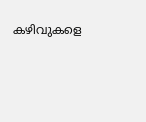കഴിവുകളെ